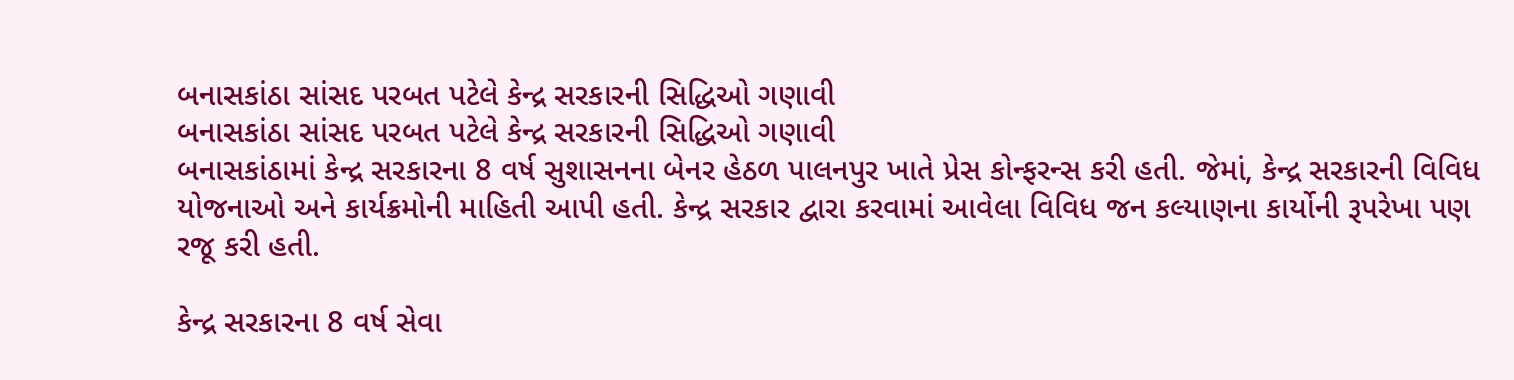બનાસકાંઠા સાંસદ પરબત પટેલે કેન્દ્ર સરકારની સિદ્ધિઓ ગણાવી
બનાસકાંઠા સાંસદ પરબત પટેલે કેન્દ્ર સરકારની સિદ્ધિઓ ગણાવી
બનાસકાંઠામાં કેન્દ્ર સરકારના 8 વર્ષ સુશાસનના બેનર હેઠળ પાલનપુર ખાતે પ્રેસ કોન્ફરન્સ કરી હતી. જેમાં, કેન્દ્ર સરકારની વિવિધ યોજનાઓ અને કાર્યક્રમોની માહિતી આપી હતી. કેન્દ્ર સરકાર દ્વારા કરવામાં આવેલા વિવિધ જન કલ્યાણના કાર્યોની રૂપરેખા પણ રજૂ કરી હતી.

કેન્દ્ર સરકારના 8 વર્ષ સેવા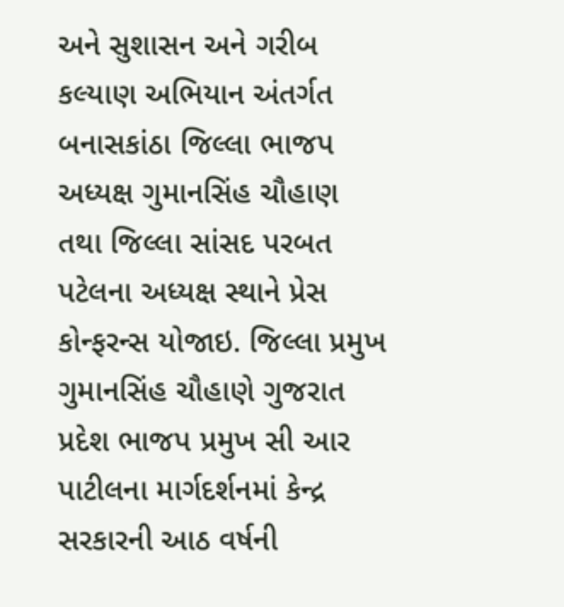અને સુશાસન અને ગરીબ કલ્યાણ અભિયાન અંતર્ગત બનાસકાંઠા જિલ્લા ભાજપ અધ્યક્ષ ગુમાનસિંહ ચૌહાણ તથા જિલ્લા સાંસદ પરબત પટેલના અધ્યક્ષ સ્થાને પ્રેસ કોન્ફરન્સ યોજાઇ. જિલ્લા પ્રમુખ ગુમાનસિંહ ચૌહાણે ગુજરાત પ્રદેશ ભાજપ પ્રમુખ સી આર પાટીલના માર્ગદર્શનમાં કેન્દ્ર સરકારની આઠ વર્ષની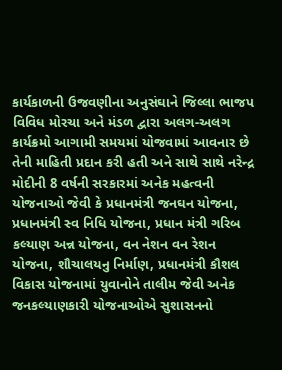કાર્યકાળની ઉજવણીના અનુસંઘાને જિલ્લા ભાજપ વિવિધ મોરચા અને મંડળ દ્વારા અલગ-અલગ કાર્યક્રમો આગામી સમયમાં યોજવામાં આવનાર છે તેની માહિતી પ્રદાન કરી હતી અને સાથે સાથે નરેન્દ્ર મોદીની 8 વર્ષની સરકારમાં અનેક મહત્વની યોજનાઓ જેવી કે પ્રધાનમંત્રી જનઘન યોજના, પ્રધાનમંત્રી સ્વ નિધિ યોજના, પ્રધાન મંત્રી ગરિબ કલ્યાણ અન્ન યોજના, વન નેશન વન રેશન યોજના, શૌચાલયનુ નિર્માણ, પ્રધાનમંત્રી કૌશલ વિકાસ યોજનામાં યુવાનોને તાલીમ જેવી અનેક જનકલ્યાણકારી યોજનાઓએ સુશાસનનો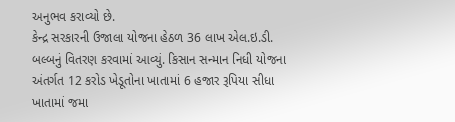અનુભવ કરાવ્યો છે.
કેન્દ્ર સરકારની ઉજાલા યોજના હેઠળ 36 લાખ એલ.ઇ.ડી. બલ્બનું વિતરણ કરવામાં આવ્યું. કિસાન સન્માન નિધી યોજના અંતર્ગત 12 કરોડ ખેડૂતોના ખાતામાં 6 હજાર રૂપિયા સીધા ખાતામાં જમા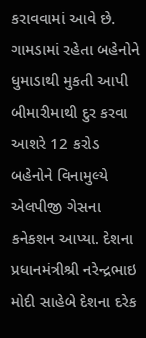કરાવવામાં આવે છે. ગામડામાં રહેતા બહેનોને ધુમાડાથી મુકતી આપી બીમારીમાથી દુર કરવા આશરે 12 કરોડ બહેનોને વિનામુલ્યે એલપીજી ગેસના કનેકશન આપ્યા. દેશના પ્રધાનમંત્રીશ્રી નરેન્દ્રભાઇ મોદી સાહેબે દેશના દરેક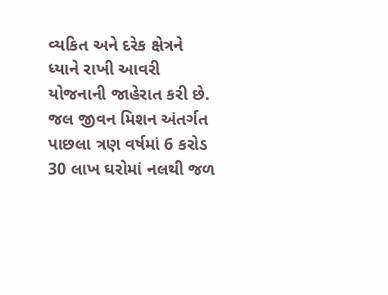વ્યકિત અને દરેક ક્ષેત્રને ધ્યાને રાખી આવરી યોજનાની જાહેરાત કરી છે. જલ જીવન મિશન અંતર્ગત પાછલા ત્રણ વર્ષમાં 6 કરોડ 30 લાખ ઘરોમાં નલથી જળ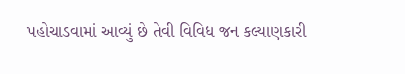પહોચાડવામાં આવ્યું છે તેવી વિવિધ જન કલ્યાણકારી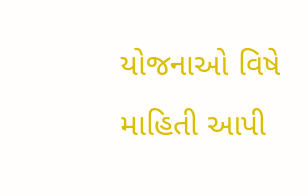યોજનાઓ વિષે માહિતી આપી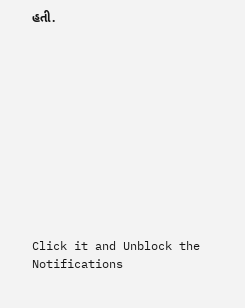હતી.












Click it and Unblock the Notifications